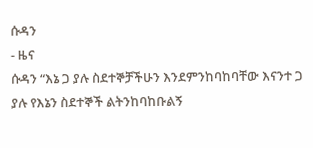ሱዳን
- ዜና
ሱዳን “እኔ ጋ ያሉ ስደተኞቻችሁን እንደምንከባከባቸው እናንተ ጋ ያሉ የእኔን ስደተኞች ልትንከባከቡልኝ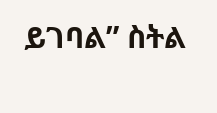ይገባል” ስትል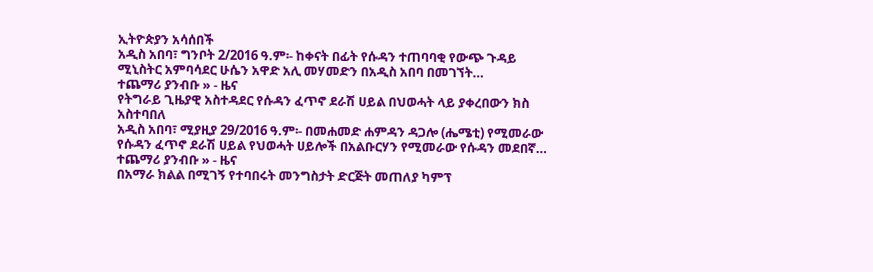ኢትዮጵያን አሳሰበች
አዲስ አበባ፣ ግንቦት 2/2016 ዓ.ም፡- ከቀናት በፊት የሱዳን ተጠባባቂ የውጭ ጉዳይ ሚኒስትር አምባሳደር ሁሴን አዋድ አሊ መሃመድን በአዲስ አበባ በመገኘት…
ተጨማሪ ያንብቡ » - ዜና
የትግራይ ጊዜያዊ አስተዳደር የሱዳን ፈጥኖ ደራሽ ሀይል በህወሓት ላይ ያቀረበውን ክስ አስተባበለ
አዲስ አበባ፣ ሚያዚያ 29/2016 ዓ.ም፡- በመሐመድ ሐምዳን ዳጋሎ (ሔሜቲ) የሚመራው የሱዳን ፈጥኖ ደራሽ ሀይል የህወሓት ሀይሎች በአልቡርሃን የሚመራው የሱዳን መደበኛ…
ተጨማሪ ያንብቡ » - ዜና
በአማራ ክልል በሚገኝ የተባበሩት መንግስታት ድርጅት መጠለያ ካምፕ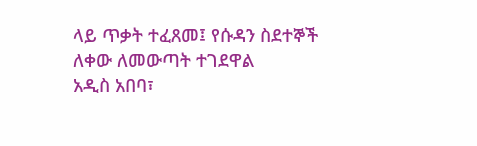ላይ ጥቃት ተፈጸመ፤ የሱዳን ስደተኞች ለቀው ለመውጣት ተገደዋል
አዲስ አበባ፣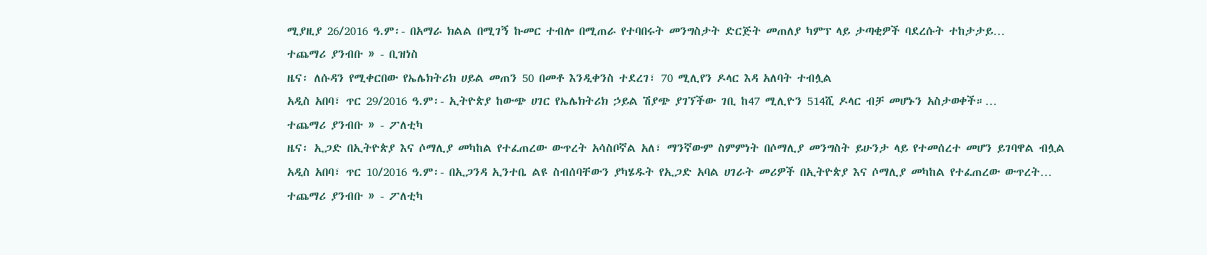ሚያዚያ 26/2016 ዓ.ም፡- በአማራ ክልል በሚገኝ ኩመር ተብሎ በሚጠራ የተባበሩት መንግስታት ድርጅት መጠለያ ካምፕ ላይ ታጣቂዎች ባደረሱት ተከታታይ…
ተጨማሪ ያንብቡ » - ቢዝነስ
ዜና፡ ለሱዳን የሚቀርበው የኤሌክትሪክ ሀይል መጠን 50 በመቶ እንዲቀንስ ተደረገ፣ 70 ሚሊየን ዶላር እዳ አለባት ተብሏል
አዲስ አበባ፣ ጥር 29/2016 ዓ.ም፡- ኢትዮጵያ ከውጭ ሀገር የኤሌክትሪክ ኃይል ሽያጭ ያገኘችው ገቢ ከ47 ሚሊዮን 514ሺ ዶላር ብቻ መሆኑን አስታወቀች።…
ተጨማሪ ያንብቡ » - ፖለቲካ
ዜና፡ ኢጋድ በኢትዮጵያ እና ሶማሊያ መካከል የተፈጠረው ውጥረት አሳስቦኛል አለ፣ ማንኛውም ስምምነት በሶማሊያ መንግስት ይሁንታ ላይ የተመሰረተ መሆን ይገባዋል ብሏል
አዲስ አበባ፣ ጥር 10/2016 ዓ.ም፡- በኢጋንዳ ኢንተቤ ልዩ ስብሰባቸውን ያካሄዱት የኢጋድ አባል ሀገራት መሪዎች በኢትዮጵያ እና ሶማሊያ መካከል የተፈጠረው ውጥረት…
ተጨማሪ ያንብቡ » - ፖለቲካ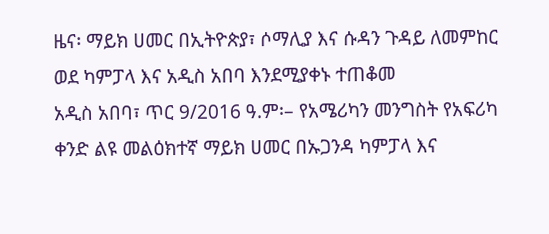ዜና፡ ማይክ ሀመር በኢትዮጵያ፣ ሶማሊያ እና ሱዳን ጉዳይ ለመምከር ወደ ካምፓላ እና አዲስ አበባ እንደሚያቀኑ ተጠቆመ
አዲስ አበባ፣ ጥር 9/2016 ዓ.ም፡– የአሜሪካን መንግስት የአፍሪካ ቀንድ ልዩ መልዕክተኛ ማይክ ሀመር በኡጋንዳ ካምፓላ እና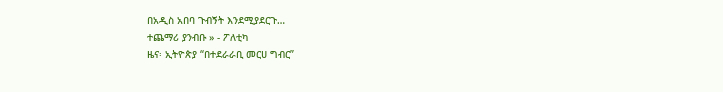በአዲስ አበባ ጉብኝት እንደሚያደርጉ…
ተጨማሪ ያንብቡ » - ፖለቲካ
ዜና፡ ኢትዮጵያ “በተደራራቢ መርሀ ግብር”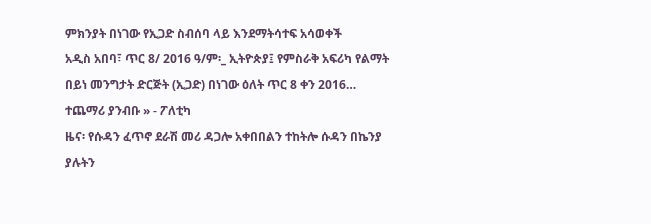ምክንያት በነገው የኢጋድ ስብሰባ ላይ እንደማትሳተፍ አሳወቀች
አዲስ አበባ፣ ጥር 8/ 2016 ዓ/ም፡_ ኢትዮጵያ፤ የምስራቅ አፍሪካ የልማት በይነ መንግታት ድርጅት (ኢጋድ) በነገው ዕለት ጥር 8 ቀን 2016…
ተጨማሪ ያንብቡ » - ፖለቲካ
ዜና፡ የሱዳን ፈጥኖ ደራሽ መሪ ዳጋሎ አቀበበልን ተከትሎ ሱዳን በኬንያ ያሉትን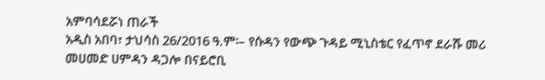አምባሳደሯነ ጠራች
አዲስ አበባ፣ ታህሳስ 26/2016 ዓ.ም፡– የሱዳን የውጭ ጉዳይ ሚኒስቴር የፈጥኖ ደራሹ መሪ መሀመድ ሀምዳን ዳጋሎ በናይሮቢ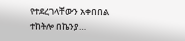የተደረገላቸውን አቀበበል ተከትሎ በኬንያ…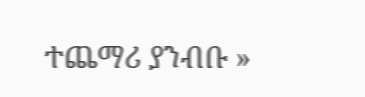ተጨማሪ ያንብቡ »